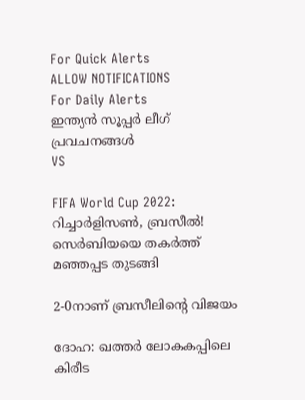For Quick Alerts
ALLOW NOTIFICATIONS
For Daily Alerts
ഇന്ത്യന്‍ സൂപ്പര്‍ ലീഗ്‌ പ്രവചനങ്ങൾ
VS

FIFA World Cup 2022: റിച്ചാര്‍ളിസണ്‍, ബ്രസീല്‍! സെര്‍ബിയയെ തകര്‍ത്ത് മഞ്ഞപ്പട തുടങ്ങി

2-0നാണ് ബ്രസീലിന്റെ വിജയം

ദോഹ: ഖത്തര്‍ ലോകകപ്പിലെ കിരീട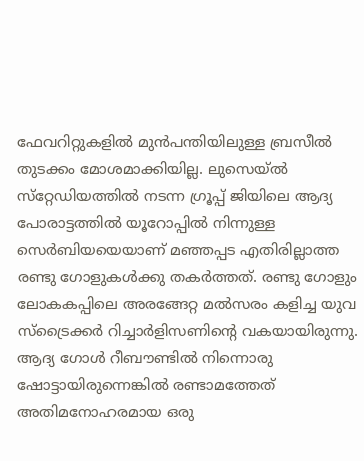ഫേവറിറ്റുകളില്‍ മുന്‍പന്തിയിലുള്ള ബ്രസീല്‍ തുടക്കം മോശമാക്കിയില്ല. ലുസെയ്ല്‍ സ്‌റ്റേഡിയത്തില്‍ നടന്ന ഗ്രൂപ്പ് ജിയിലെ ആദ്യ പോരാട്ടത്തില്‍ യൂറോപ്പില്‍ നിന്നുള്ള സെര്‍ബിയയെയാണ് മഞ്ഞപ്പട എതിരില്ലാത്ത രണ്ടു ഗോളുകള്‍ക്കു തകര്‍ത്തത്. രണ്ടു ഗോളും ലോകകപ്പിലെ അരങ്ങേറ്റ മല്‍സരം കളിച്ച യുവ സ്‌ട്രൈക്കര്‍ റിച്ചാര്‍ളിസണിന്റെ വകയായിരുന്നു. ആദ്യ ഗോള്‍ റീബൗണ്ടില്‍ നിന്നൊരു ഷോട്ടായിരുന്നെങ്കില്‍ രണ്ടാമത്തേത് അതിമനോഹരമായ ഒരു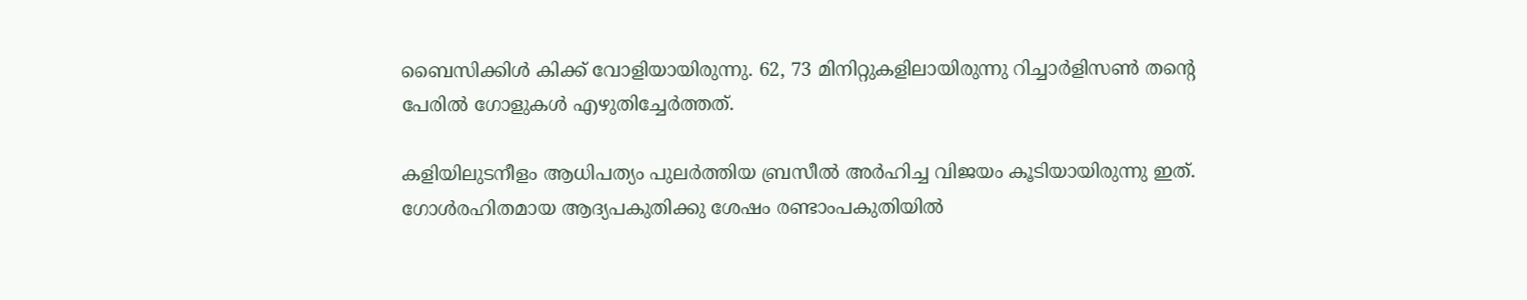ബൈസിക്കിള്‍ കിക്ക് വോളിയായിരുന്നു. 62, 73 മിനിറ്റുകളിലായിരുന്നു റിച്ചാര്‍ളിസണ്‍ തന്റെ പേരില്‍ ഗോളുകള്‍ എഴുതിച്ചേര്‍ത്തത്.

കളിയിലുടനീളം ആധിപത്യം പുലര്‍ത്തിയ ബ്രസീല്‍ അര്‍ഹിച്ച വിജയം കൂടിയായിരുന്നു ഇത്. ഗോള്‍രഹിതമായ ആദ്യപകുതിക്കു ശേഷം രണ്ടാംപകുതിയില്‍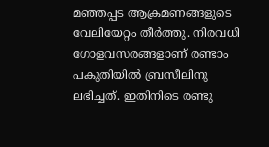മഞ്ഞപ്പട ആക്രമണങ്ങളുടെ വേലിയേറ്റം തീര്‍ത്തു. നിരവധി ഗോളവസരങ്ങളാണ് രണ്ടാം പകുതിയില്‍ ബ്രസീലിനു ലഭിച്ചത്. ഇതിനിടെ രണ്ടു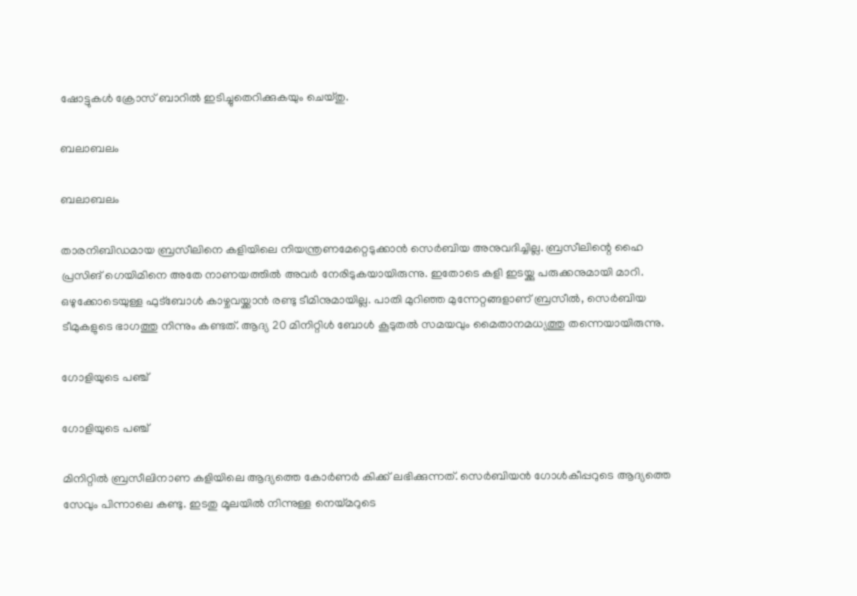ഷോട്ടുകള്‍ ക്രോസ് ബാറില്‍ ഇടിച്ചുതെറിക്കുകയും ചെയ്തു.

ബലാബലം

ബലാബലം

താരനിബിഡമായ ബ്രസീലിനെ കളിയിലെ നിയന്ത്രണമേറ്റെടുക്കാന്‍ സെര്‍ബിയ അനുവദിച്ചില്ല. ബ്രസീലിന്റെ ഹൈ പ്രസിങ് ഗെയിമിനെ അതേ നാണയത്തില്‍ അവര്‍ നേരിടുകയായിരുന്നു. ഇതോടെ കളി ഇടയ്ക്കു പരുക്കനുമായി മാറി. ഒഴുക്കോടെയുള്ള ഫുട്‌ബോള്‍ കാഴ്ചവയ്ക്കാന്‍ രണ്ടു ടീമിനുമായില്ല. പാതി മുറിഞ്ഞ മുന്നേറ്റങ്ങളാണ് ബ്രസീല്‍, സെര്‍ബിയ ടീമുകളുടെ ഭാഗത്തു നിന്നും കണ്ടത്. ആദ്യ 20 മിനിറ്റിള്‍ ബോള്‍ കൂടുതല്‍ സമയവും മൈതാനമധ്യത്തു തന്നെയായിരുന്നു.

ഗോളിയുടെ പഞ്ച്

ഗോളിയുടെ പഞ്ച്

മിനിറ്റില്‍ ബ്രസീലിനാണ കളിയിലെ ആദ്യത്തെ കോര്‍ണര്‍ കിക്ക് ലഭിക്കുന്നത്. സെര്‍ബിയന്‍ ഗോള്‍കീപ്പറുടെ ആദ്യത്തെ സേവും പിന്നാലെ കണ്ടു. ഇടതു മൂലയില്‍ നിന്നുള്ള നെയ്മറുടെ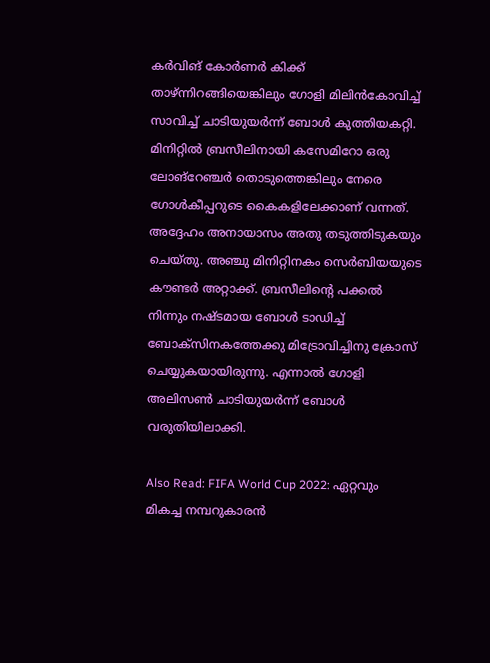കര്‍വിങ് കോര്‍ണര്‍ കിക്ക് താഴ്ന്നിറങ്ങിയെങ്കിലും ഗോളി മിലിന്‍കോവിച്ച് സാവിച്ച് ചാടിയുയര്‍ന്ന് ബോള്‍ കുത്തിയകറ്റി.
മിനിറ്റില്‍ ബ്രസീലിനായി കസേമിറോ ഒരു ലോങ്‌റേഞ്ചര്‍ തൊടുത്തെങ്കിലും നേരെ ഗോള്‍കീപ്പറുടെ കൈകളിലേക്കാണ് വന്നത്. അദ്ദേഹം അനായാസം അതു തടുത്തിടുകയും ചെയ്തു. അഞ്ചു മിനിറ്റിനകം സെര്‍ബിയയുടെ കൗണ്ടര്‍ അറ്റാക്ക്. ബ്രസീലിന്റെ പക്കല്‍ നിന്നും നഷ്ടമായ ബോള്‍ ടാഡിച്ച് ബോക്‌സിനകത്തേക്കു മിട്രോവിച്ചിനു ക്രോസ് ചെയ്യുകയായിരുന്നു. എന്നാല്‍ ഗോളി അലിസണ്‍ ചാടിയുയര്‍ന്ന് ബോള്‍ വരുതിയിലാക്കി.

Also Read: FIFA World Cup 2022: ഏറ്റവും മികച്ച നമ്പറുകാരന്‍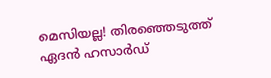മെസിയല്ല! തിരഞ്ഞെടുത്ത് ഏദന്‍ ഹസാര്‍ഡ്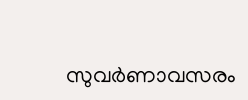സുവര്‍ണാവസരം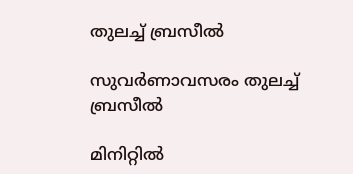തുലച്ച് ബ്രസീല്‍

സുവര്‍ണാവസരം തുലച്ച് ബ്രസീല്‍

മിനിറ്റില്‍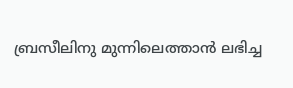ബ്രസീലിനു മുന്നിലെത്താന്‍ ലഭിച്ച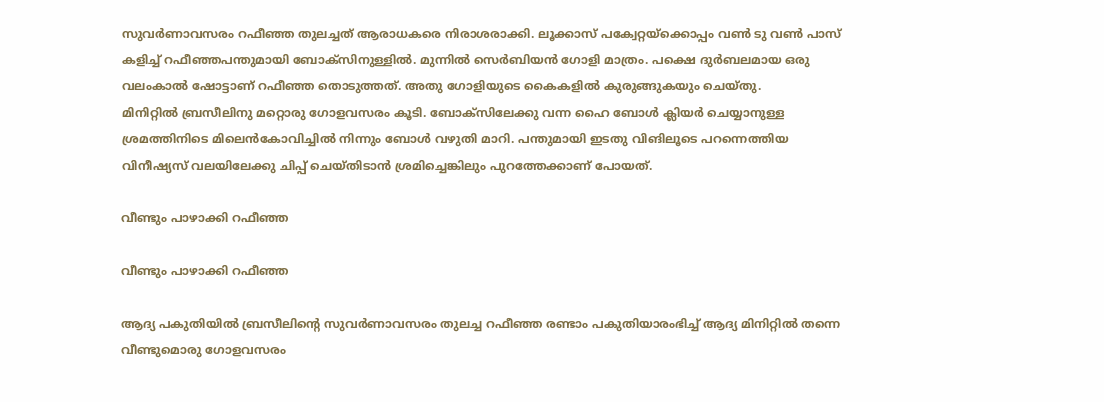സുവര്‍ണാവസരം റഫീഞ്ഞ തുലച്ചത് ആരാധകരെ നിരാശരാക്കി. ലൂക്കാസ് പക്വേറ്റയ്‌ക്കൊപ്പം വണ്‍ ടു വണ്‍ പാസ് കളിച്ച് റഫീഞ്ഞപന്തുമായി ബോക്‌സിനുള്ളില്‍. മുന്നില്‍ സെര്‍ബിയന്‍ ഗോളി മാത്രം. പക്ഷെ ദുര്‍ബലമായ ഒരു വലംകാല്‍ ഷോട്ടാണ് റഫീഞ്ഞ തൊടുത്തത്. അതു ഗോളിയുടെ കൈകളില്‍ കുരുങ്ങുകയും ചെയ്തു.
മിനിറ്റില്‍ ബ്രസീലിനു മറ്റൊരു ഗോളവസരം കൂടി. ബോക്‌സിലേക്കു വന്ന ഹൈ ബോള്‍ ക്ലിയര്‍ ചെയ്യാനുള്ള ശ്രമത്തിനിടെ മിലെന്‍കോവിച്ചില്‍ നിന്നും ബോള്‍ വഴുതി മാറി. പന്തുമായി ഇടതു വിങിലൂടെ പറന്നെത്തിയ വിനീഷ്യസ് വലയിലേക്കു ചിപ്പ് ചെയ്തിടാന്‍ ശ്രമിച്ചെങ്കിലും പുറത്തേക്കാണ് പോയത്.

വീണ്ടും പാഴാക്കി റഫീഞ്ഞ

വീണ്ടും പാഴാക്കി റഫീഞ്ഞ

ആദ്യ പകുതിയില്‍ ബ്രസീലിന്റെ സുവര്‍ണാവസരം തുലച്ച റഫീഞ്ഞ രണ്ടാം പകുതിയാരംഭിച്ച് ആദ്യ മിനിറ്റില്‍ തന്നെ വീണ്ടുമൊരു ഗോളവസരം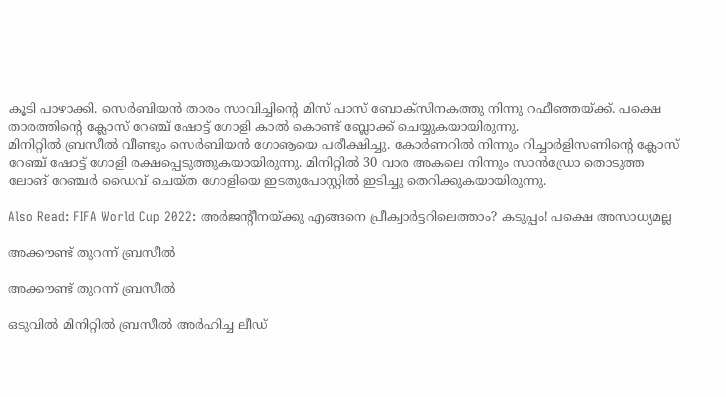കൂടി പാഴാക്കി. സെര്‍ബിയന്‍ താരം സാവിച്ചിന്റെ മിസ് പാസ് ബോക്‌സിനകത്തു നിന്നു റഫീഞ്ഞയ്ക്ക്. പക്ഷെ താരത്തിന്റെ ക്ലോസ് റേഞ്ച് ഷോട്ട് ഗോളി കാല്‍ കൊണ്ട് ബ്ലോക്ക് ചെയ്യുകയായിരുന്നു.
മിനിറ്റില്‍ ബ്രസീല്‍ വീണ്ടും സെര്‍ബിയന്‍ ഗോൡയെ പരീക്ഷിച്ചു. കോര്‍ണറില്‍ നിന്നും റിച്ചാര്‍ളിസണിന്റെ ക്ലോസ് റേഞ്ച് ഷോട്ട് ഗോളി രക്ഷപ്പെടുത്തുകയായിരുന്നു. മിനിറ്റില്‍ 30 വാര അകലെ നിന്നും സാന്‍ഡ്രോ തൊടുത്ത ലോങ് റേഞ്ചര്‍ ഡൈവ് ചെയ്ത ഗോളിയെ ഇടതുപോസ്റ്റില്‍ ഇടിച്ചു തെറിക്കുകയായിരുന്നു.

Also Read: FIFA World Cup 2022: അര്‍ജന്റീനയ്ക്കു എങ്ങനെ പ്രീക്വാര്‍ട്ടറിലെത്താം? കടുപ്പം! പക്ഷെ അസാധ്യമല്ല

അക്കൗണ്ട് തുറന്ന് ബ്രസീല്‍

അക്കൗണ്ട് തുറന്ന് ബ്രസീല്‍

ഒടുവില്‍ മിനിറ്റില്‍ ബ്രസീല്‍ അര്‍ഹിച്ച ലീഡ്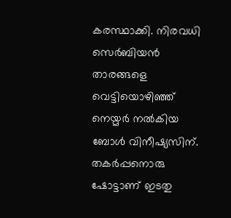കരസ്ഥാക്കി. നിരവധി സെര്‍ബിയന്‍ താരങ്ങളെ വെട്ടിയൊഴിഞ്ഞ് നെയ്മര്‍ നല്‍കിയ ബോള്‍ വിനീഷ്യസിന്. തകര്‍പ്പനൊരു ഷോട്ടാണ് ഇടതു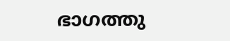ഭാഗത്തു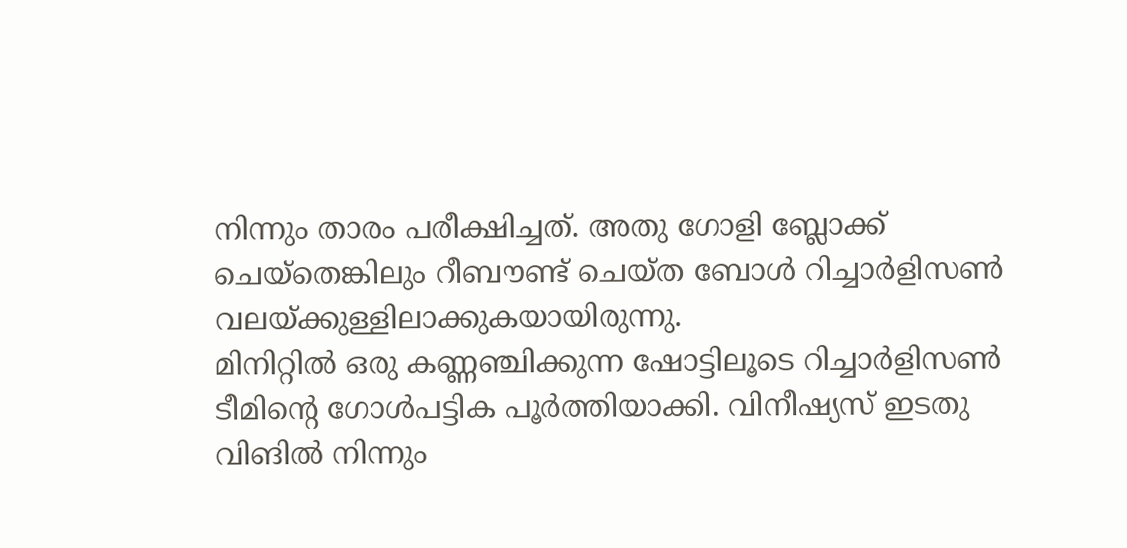നിന്നും താരം പരീക്ഷിച്ചത്. അതു ഗോളി ബ്ലോക്ക് ചെയ്‌തെങ്കിലും റീബൗണ്ട് ചെയ്ത ബോള്‍ റിച്ചാര്‍ളിസണ്‍ വലയ്ക്കുള്ളിലാക്കുകയായിരുന്നു.
മിനിറ്റില്‍ ഒരു കണ്ണഞ്ചിക്കുന്ന ഷോട്ടിലൂടെ റിച്ചാര്‍ളിസണ്‍ ടീമിന്റെ ഗോള്‍പട്ടിക പൂര്‍ത്തിയാക്കി. വിനീഷ്യസ് ഇടതു വിങില്‍ നിന്നും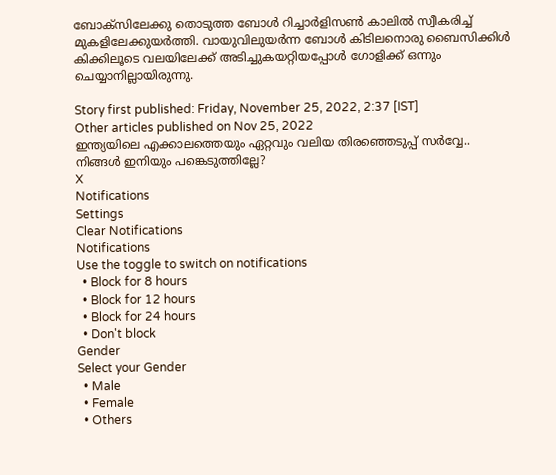ബോക്‌സിലേക്കു തൊടുത്ത ബോള്‍ റിച്ചാര്‍ളിസണ്‍ കാലില്‍ സ്വീകരിച്ച് മുകളിലേക്കുയര്‍ത്തി. വായുവിലുയര്‍ന്ന ബോള്‍ കിടിലനൊരു ബൈസിക്കിള്‍ കിക്കിലൂടെ വലയിലേക്ക് അടിച്ചുകയറ്റിയപ്പോള്‍ ഗോളിക്ക് ഒന്നും ചെയ്യാനില്ലായിരുന്നു.

Story first published: Friday, November 25, 2022, 2:37 [IST]
Other articles published on Nov 25, 2022
ഇന്ത്യയിലെ എക്കാലത്തെയും ഏറ്റവും വലിയ തിരഞ്ഞെടുപ്പ് സർവ്വേ.. നിങ്ങൾ ഇനിയും പങ്കെടുത്തില്ലേ?
X
Notifications
Settings
Clear Notifications
Notifications
Use the toggle to switch on notifications
  • Block for 8 hours
  • Block for 12 hours
  • Block for 24 hours
  • Don't block
Gender
Select your Gender
  • Male
  • Female
  • Others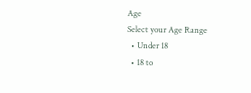Age
Select your Age Range
  • Under 18
  • 18 to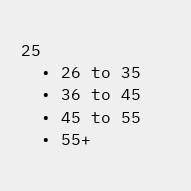25
  • 26 to 35
  • 36 to 45
  • 45 to 55
  • 55+